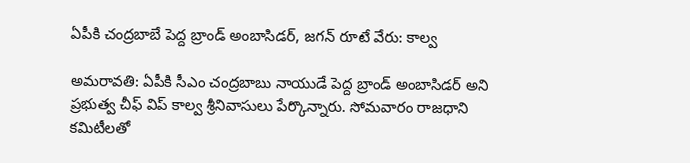ఏపీకి చంద్రబాబే పెద్ద బ్రాండ్ అంబాసిడర్, జగన్ రూటే వేరు: కాల్వ

అమరావతి: ఏపీకి సీఎం చంద్రబాబు నాయుడే పెద్ద బ్రాండ్ అంబాసిడర్ అని ప్రభుత్వ చీఫ్ విప్ కాల్వ శ్రీనివాసులు పేర్కొన్నారు. సోమవారం రాజధాని కమిటీలతో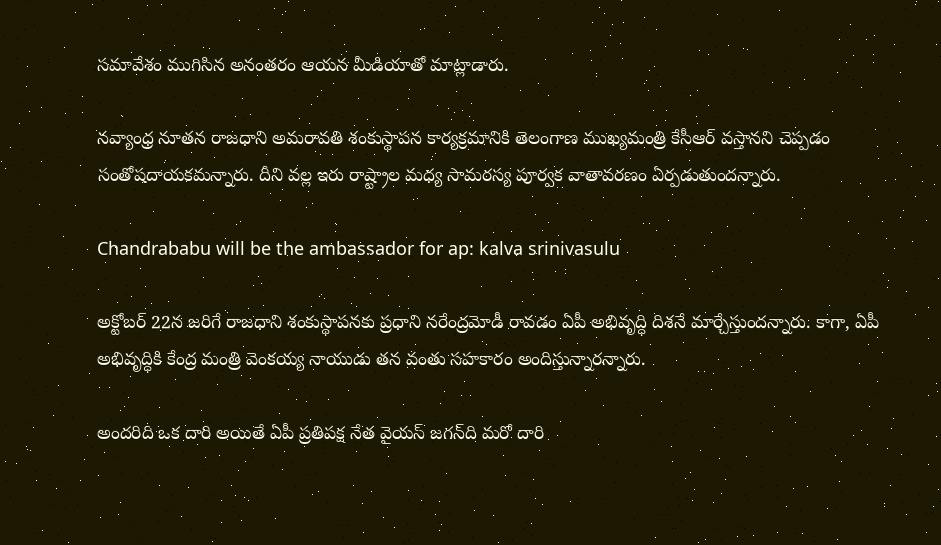సమావేశం ముగిసిన అనంతరం ఆయన మీడియాతో మాట్లాడారు.

నవ్యాంధ్ర నూతన రాజధాని అమరావతి శంకుస్థాపన కార్యక్రమానికి తెలంగాణ ముఖ్యమంత్రి కేసీఆర్ వస్తానని చెప్పడం సంతోషదాయకమన్నారు. దీని వల్ల ఇరు రాష్ట్రాల మధ్య సామరస్య పూర్వక వాతావరణం ఏర్పడుతుందన్నారు.

Chandrababu will be the ambassador for ap: kalva srinivasulu

అక్టోబర్ 22న జరిగే రాజధాని శంకుస్థాపనకు ప్రధాని నరేంద్రమోడీ రావడం ఏపీ అభివృద్ధి దిశనే మార్చేస్తుందన్నారు. కాగా, ఏపీ అభివృద్ధికి కేంద్ర మంత్రి వెంకయ్య నాయుడు తన వంతు సహకారం అందిస్తున్నారన్నారు.

అందరిది ఒక దారి అయితే ఏపీ ప్రతిపక్ష నేత వైయస్ జగన్‌ది మరో దారి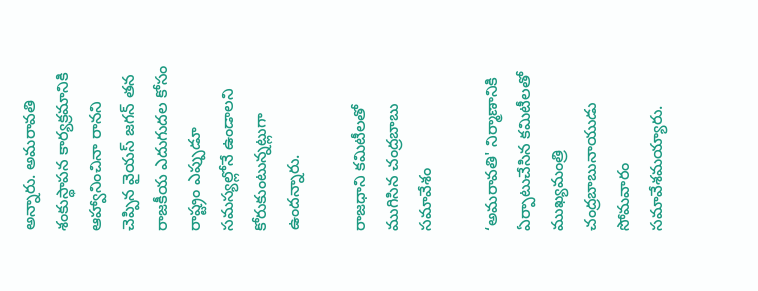అన్నారు. అమరావతి శంకుస్థాపన కార్యక్రమానికి ఆహ్వానించినా రానని చెప్పిన వైయస్ జగన్ తన రాజకీయ ఎదుగుదల కోసం రాష్ట్రం ఎప్పుడూ సమస్యల్లోనే ఉండాలని కోరుకుంటున్నట్లుగా ఉందన్నారు.

రాజధాని కమిటీలతో ముగిసిన చంద్రబాబు సమావేశం

‘అమరావతి' నిర్మాణానికి ఏర్పాటుచేసిన కమిటీలతో ముఖ్యమంత్రి చంద్రబాబునాయుడు సోమవారం సమావేశమయ్యారు.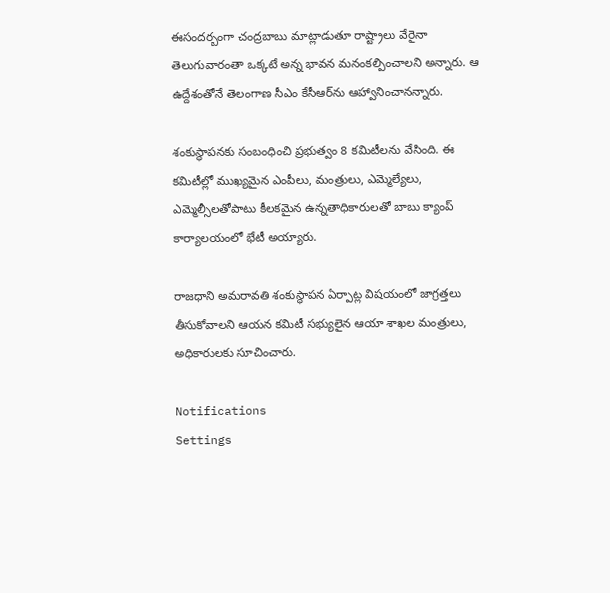ఈసందర్బంగా చంద్రబాబు మాట్లాడుతూ రాష్ట్రాలు వేరైనా తెలుగువారంతా ఒక్కటే అన్న భావన మనంకల్పించాలని అన్నారు. ఆ ఉద్దేశంతోనే తెలంగాణ సీఎం కేసీఆర్‌ను ఆహ్వానించానన్నారు.

శంకుస్థాపనకు సంబంధించి ప్రభుత్వం 8 కమిటీలను వేసింది. ఈ కమిటీల్లో ముఖ్యమైన ఎంపీలు, మంత్రులు, ఎమ్మెల్యేలు, ఎమ్మెల్సీలతోపాటు కీలకమైన ఉన్నతాధికారులతో బాబు క్యాంప్‌ కార్యాలయంలో భేటీ అయ్యారు.

రాజధాని అమరావతి శంకుస్థాపన ఏర్పాట్ల విషయంలో జాగ్రత్తలు తీసుకోవాలని ఆయన కమిటీ సభ్యులైన ఆయా శాఖల మంత్రులు, అధికారులకు సూచించారు.

Notifications
Settings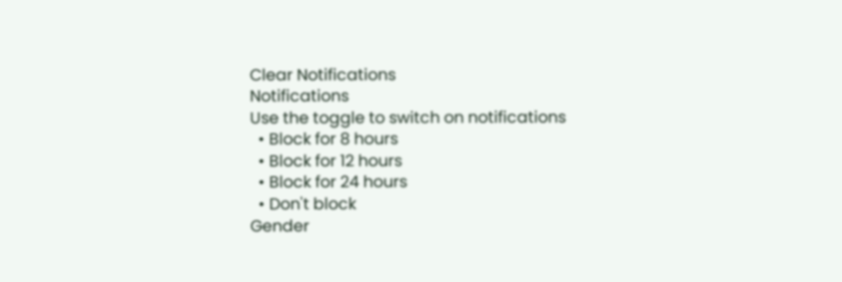Clear Notifications
Notifications
Use the toggle to switch on notifications
  • Block for 8 hours
  • Block for 12 hours
  • Block for 24 hours
  • Don't block
Gender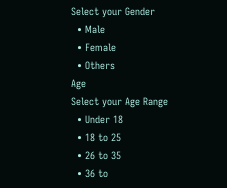Select your Gender
  • Male
  • Female
  • Others
Age
Select your Age Range
  • Under 18
  • 18 to 25
  • 26 to 35
  • 36 to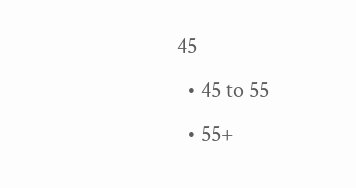45
  • 45 to 55
  • 55+